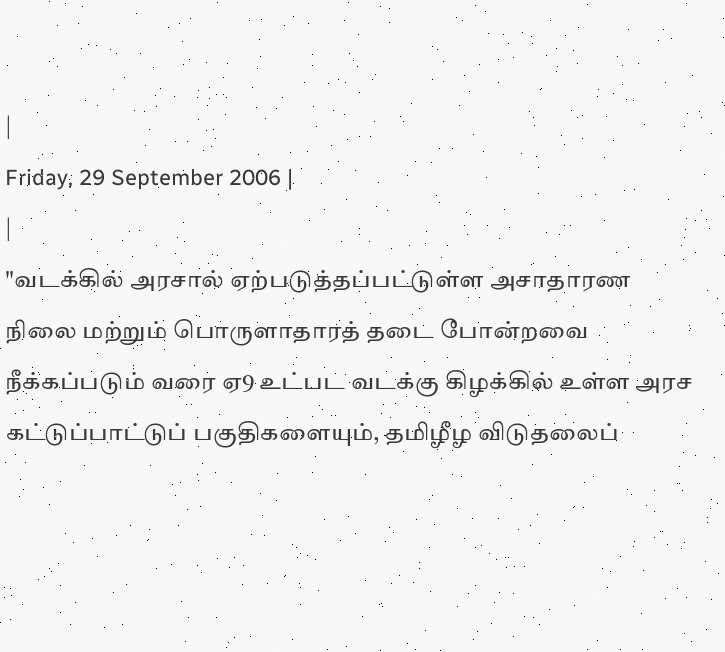|
Friday, 29 September 2006 |
|
"வடக்கில் அரசால் ஏற்படுத்தப்பட்டுள்ள அசாதாரண நிலை மற்றும் பொருளாதாரத் தடை போன்றவை நீக்கப்படும் வரை ஏ9 உட்பட வடக்கு கிழக்கில் உள்ள அரச கட்டுப்பாட்டுப் பகுதிகளையும், தமிழீழ விடுதலைப்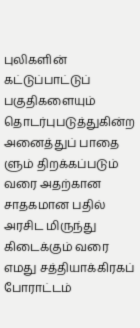புலிகளின் கட்டுப்பாட்டுப் பகுதிகளையும் தொடர்புபடுத்துகின்ற அனைத்துப் பாதை ளும் திறக்கப்படும் வரை அதற்கான சாதகமான பதில் அரசிட மிருந்து கிடைக்கும் வரை எமது சத்தியாக்கிரகப் போராட்டம்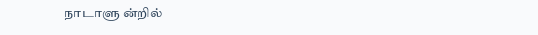நாடாளு ன்றில்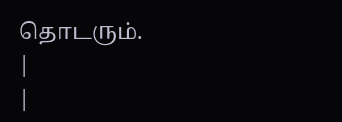தொடரும்.
|
|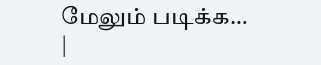மேலும் படிக்க…
|